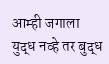आम्ही जगाला युद्ध नव्हे तर बुद्ध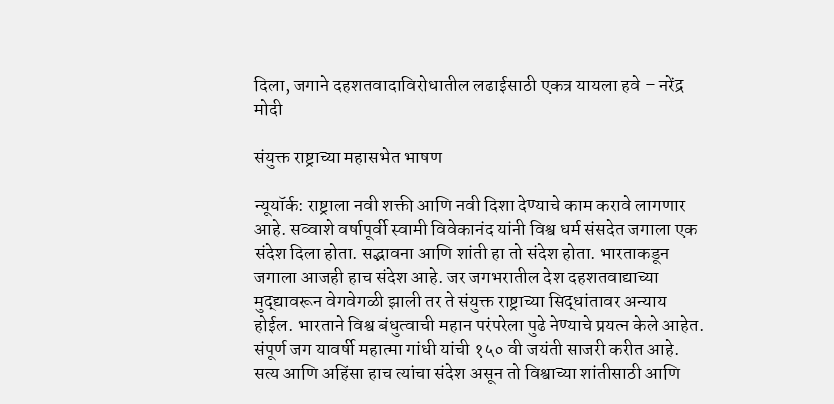दिला, जगाने दहशतवादाविरोधातील लढाईसाठी एकत्र यायला हवे – नरेंद्र मोदी

संयुक्त राष्ट्राच्या महासभेत भाषण

न्यूयॉर्क: राष्ट्राला नवी शक्ती आणि नवी दिशा देण्याचे काम करावे लागणार आहे. सव्वाशे वर्षापूर्वी स्वामी विवेकानंद यांनी विश्व धर्म संसदेत जगाला एक संदेश दिला होता. सद्भावना आणि शांती हा तो संदेश होता. भारताकडून जगाला आजही हाच संदेश आहे. जर जगभरातील देश दहशतवाद्याच्या मुद्द्यावरून वेगवेगळी झाली तर ते संयुक्त राष्ट्राच्या सिद्धांतावर अन्याय होईल. भारताने विश्व बंधुत्वाची महान परंपरेला पुढे नेण्याचे प्रयत्न केले आहेत. संपूर्ण जग यावर्षी महात्मा गांधी यांची १५० वी जयंती साजरी करीत आहे. सत्य आणि अहिंसा हाच त्यांचा संदेश असून तो विश्वाच्या शांतीसाठी आणि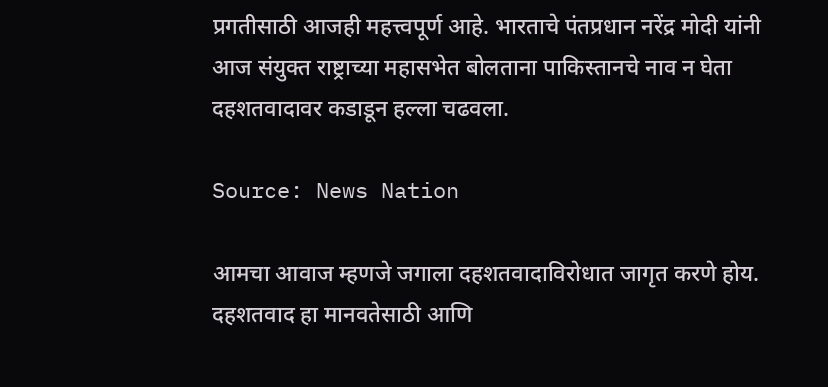प्रगतीसाठी आजही महत्त्वपूर्ण आहे. भारताचे पंतप्रधान नरेंद्र मोदी यांनी आज संयुक्त राष्ट्राच्या महासभेत बोलताना पाकिस्तानचे नाव न घेता दहशतवादावर कडाडून हल्ला चढवला.

Source: News Nation

आमचा आवाज म्हणजे जगाला दहशतवादाविरोधात जागृत करणे होय. दहशतवाद हा मानवतेसाठी आणि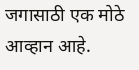जगासाठी एक मोठे आव्हान आहे.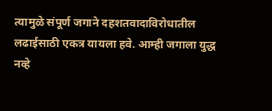त्यामुळे संपूर्ण जगाने दहशतवादाविरोधातील लढाईसाठी एकत्र यायला हवे. आम्ही जगाला युद्ध नव्हे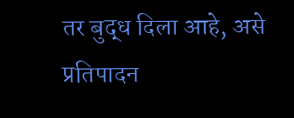तर बुद्ध दिला आहे, असे प्रतिपादन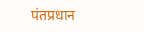पंतप्रधान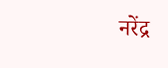नरेंद्र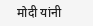मोदी यांनी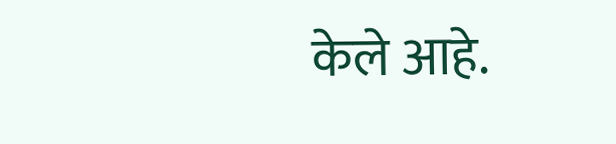केले आहे.